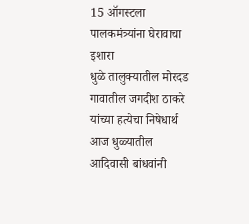15 ऑगस्टला पालकमंत्र्यांना घेरावाचा इशारा
धुळे तालुक्यातील मोरदड गावातील जगदीश ठाकरे यांच्या हत्येचा निषेधार्थ आज धुळ्यातील आदिवासी बांधवांनी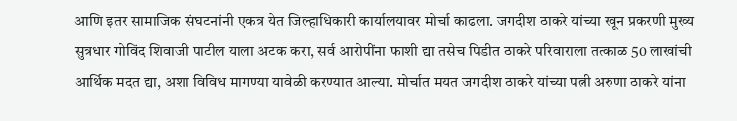आणि इतर सामाजिक संघटनांनी एकत्र येत जिल्हाधिकारी कार्यालयावर मोर्चा काढला. जगदीश ठाकरे यांच्या खून प्रकरणी मुख्य सुत्रधार गोविंद शिवाजी पाटील याला अटक करा, सर्व आरोपींना फाशी द्या तसेच पिडीत ठाकरे परिवाराला तत्काळ 50 लाखांची आर्थिक मदत द्या, अशा विविध मागण्या यावेळी करण्यात आल्या. मोर्चात मयत जगदीश ठाकरे यांच्या पत्नी अरुणा ठाकरे यांना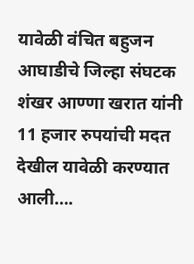यावेळी वंचित बहुजन आघाडीचे जिल्हा संघटक शंखर आण्णा खरात यांनी 11 हजार रुपयांची मदत देखील यावेळी करण्यात आली….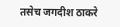तसेच जगदीश ठाकरे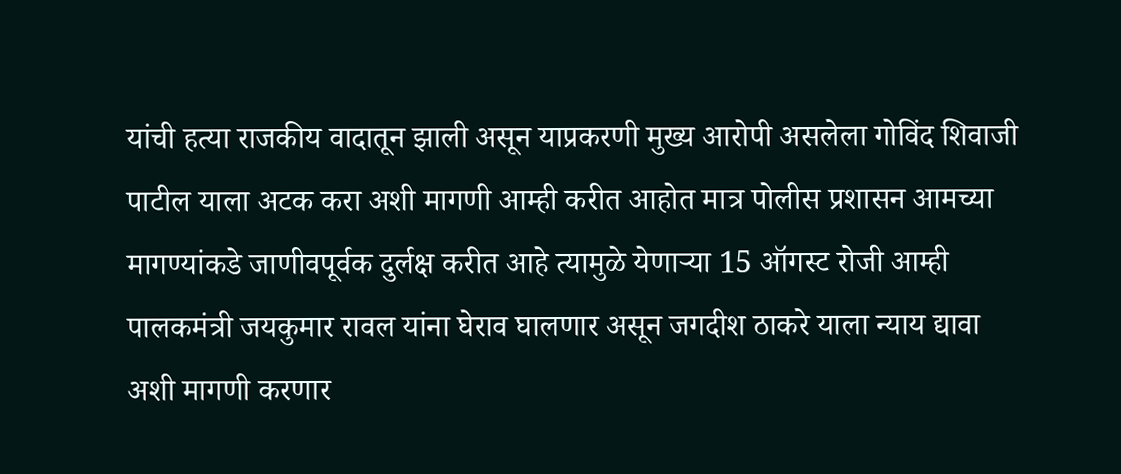यांची हत्या राजकीय वादातून झाली असून याप्रकरणी मुख्य आरोपी असलेला गोविंद शिवाजी पाटील याला अटक करा अशी मागणी आम्ही करीत आहोत मात्र पोलीस प्रशासन आमच्या मागण्यांकडे जाणीवपूर्वक दुर्लक्ष करीत आहे त्यामुळे येणाऱ्या 15 ऑगस्ट रोजी आम्ही पालकमंत्री जयकुमार रावल यांना घेराव घालणार असून जगदीश ठाकरे याला न्याय द्यावा अशी मागणी करणार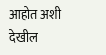आहोत अशी देखील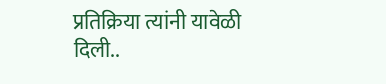प्रतिक्रिया त्यांनी यावेळी दिली..